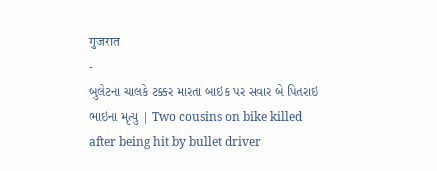गुजरात
-
બુલેટના ચાલકે ટક્કર મારતા બાઇક પર સવાર બે પિતરાઇ ભાઇના મૃત્યુ | Two cousins on bike killed after being hit by bullet driver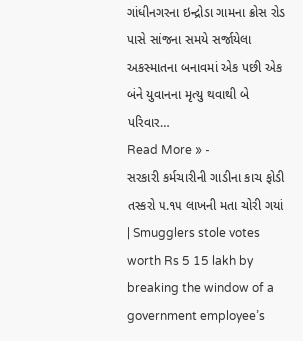ગાંધીનગરના ઇન્દ્રોડા ગામના ક્રોસ રોડ પાસે સાંજના સમયે સર્જાયેલા અકસ્માતના બનાવમાં એક પછી એક બંને યુવાનના મૃત્યુ થવાથી બે પરિવાર…
Read More » -
સરકારી કર્મચારીની ગાડીના કાચ ફોડી તસ્કરો ૫.૧૫ લાખની મતા ચોરી ગયાં | Smugglers stole votes worth Rs 5 15 lakh by breaking the window of a government employee’s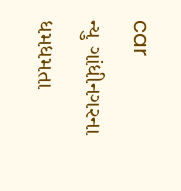car
ન્યુ ગાંધીનગરના ધમધમતા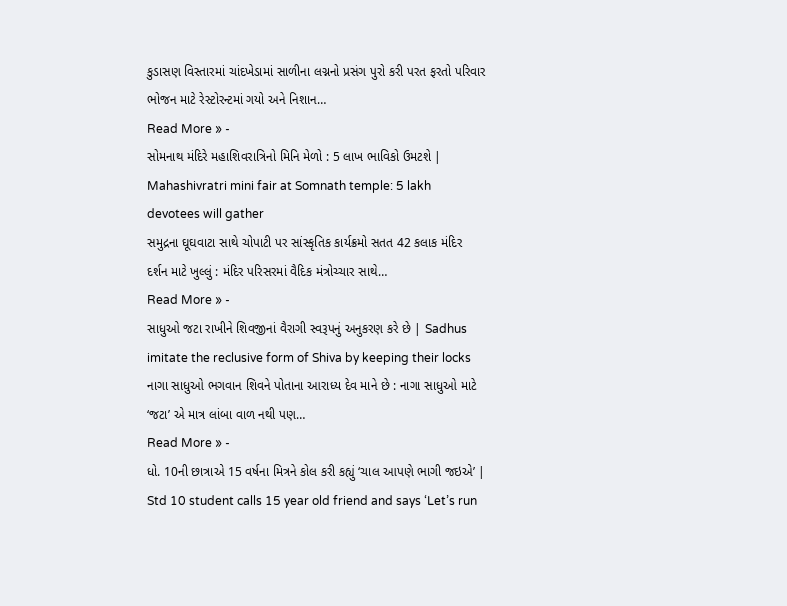કુડાસણ વિસ્તારમાં ચાંદખેડામાં સાળીના લગ્નનો પ્રસંગ પુરો કરી પરત ફરતો પરિવાર ભોજન માટે રેસ્ટોરન્ટમાં ગયો અને નિશાન…
Read More » -
સોમનાથ મંદિરે મહાશિવરાત્રિનો મિનિ મેળો : 5 લાખ ભાવિકો ઉમટશે | Mahashivratri mini fair at Somnath temple: 5 lakh devotees will gather
સમુદ્રના ઘૂઘવાટા સાથે ચોપાટી પર સાંસ્કૃતિક કાર્યક્રમો સતત 42 કલાક મંદિર દર્શન માટે ખુલ્લું : મંદિર પરિસરમાં વૈદિક મંત્રોચ્ચાર સાથે…
Read More » -
સાધુઓ જટા રાખીને શિવજીનાં વૈરાગી સ્વરૂપનું અનુકરણ કરે છે | Sadhus imitate the reclusive form of Shiva by keeping their locks
નાગા સાધુઓ ભગવાન શિવને પોતાના આરાધ્ય દેવ માને છે : નાગા સાધુઓ માટે ‘જટા’ એ માત્ર લાંબા વાળ નથી પણ…
Read More » -
ધો. 10ની છાત્રાએ 15 વર્ષના મિત્રને કોલ કરી કહ્યું ‘ચાલ આપણે ભાગી જઇએ’ | Std 10 student calls 15 year old friend and says ‘Let’s run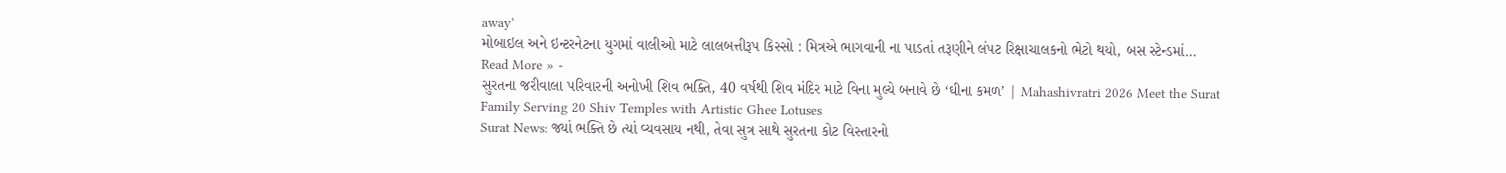away’
મોબાઇલ અને ઇન્ટરનેટના યુગમાં વાલીઓ માટે લાલબત્તીરૂપ કિસ્સો : મિત્રએ ભાગવાની ના પાડતાં તરૂણીને લંપટ રિક્ષાચાલકનો ભેટો થયો, બસ સ્ટેન્ડમાં…
Read More » -
સુરતના જરીવાલા પરિવારની અનોખી શિવ ભક્તિ, 40 વર્ષથી શિવ મંદિર માટે વિના મુલ્યે બનાવે છે ‘ઘીના કમળ’ | Mahashivratri 2026 Meet the Surat Family Serving 20 Shiv Temples with Artistic Ghee Lotuses
Surat News: જ્યાં ભક્તિ છે ત્યાં વ્યવસાય નથી, તેવા સુત્ર સાથે સુરતના કોટ વિસ્તારનો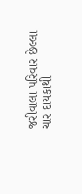જરીવાલા પરિવાર છેલ્લા ચાર દાયકાથી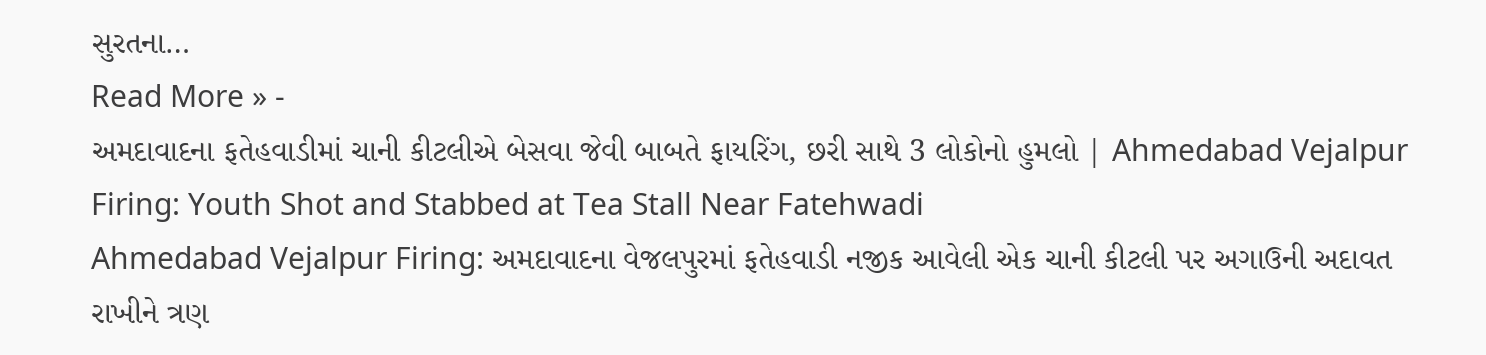સુરતના…
Read More » -
અમદાવાદના ફતેહવાડીમાં ચાની કીટલીએ બેસવા જેવી બાબતે ફાયરિંગ, છરી સાથે 3 લોકોનો હુમલો | Ahmedabad Vejalpur Firing: Youth Shot and Stabbed at Tea Stall Near Fatehwadi
Ahmedabad Vejalpur Firing: અમદાવાદના વેજલપુરમાં ફતેહવાડી નજીક આવેલી એક ચાની કીટલી પર અગાઉની અદાવત રાખીને ત્રણ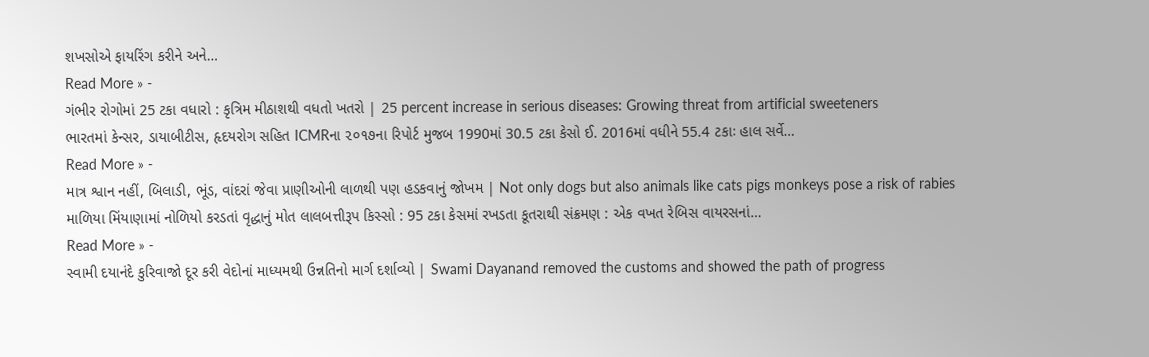શખસોએ ફાયરિંગ કરીને અને…
Read More » -
ગંભીર રોગોમાં 25 ટકા વધારો : કૃત્રિમ મીઠાશથી વધતો ખતરો | 25 percent increase in serious diseases: Growing threat from artificial sweeteners
ભારતમાં કેન્સર, ડાયાબીટીસ, હૃદયરોગ સહિત ICMRના ૨૦૧૭ના રિપોર્ટ મુજબ 1990માં 30.5 ટકા કેસો ઈ. 2016માં વધીને 55.4 ટકાઃ હાલ સર્વે…
Read More » -
માત્ર શ્વાન નહીં, બિલાડી, ભૂંડ, વાંદરાં જેવા પ્રાણીઓની લાળથી પણ હડકવાનું જોખમ | Not only dogs but also animals like cats pigs monkeys pose a risk of rabies
માળિયા મિંયાણામાં નોળિયો કરડતાં વૃદ્ધાનું મોત લાલબત્તીરૂપ કિસ્સો : 95 ટકા કેસમાં રખડતા કૂતરાથી સંક્રમણ : એક વખત રેબિસ વાયરસનાં…
Read More » -
સ્વામી દયાનંદે કુરિવાજો દૂર કરી વેદોનાં માધ્યમથી ઉન્નતિનો માર્ગ દર્શાવ્યો | Swami Dayanand removed the customs and showed the path of progress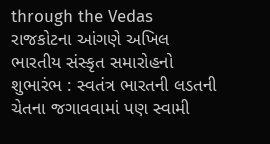through the Vedas
રાજકોટના આંગણે અખિલ ભારતીય સંસ્કૃત સમારોહનો શુભારંભ : સ્વતંત્ર ભારતની લડતની ચેતના જગાવવામાં પણ સ્વામી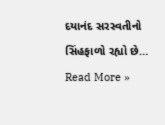દયાનંદ સરસ્વતીનો સિંહફાળો રહ્યો છે…
Read More »